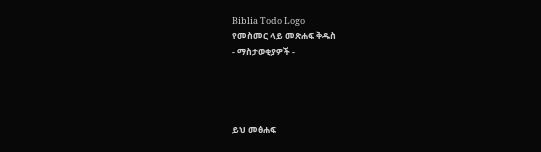Biblia Todo Logo
የመስመር ላይ መጽሐፍ ቅዱስ
- ማስታወቂያዎች -




ይህ መፅሐፍ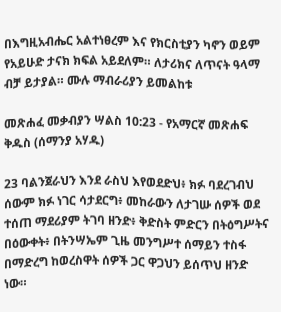በእግዚአብሔር አልተነፀረም እና የክርስቲያን ካኖን ወይም የአይሁድ ታናክ ክፍል አይደለም። ለታሪክና ለጥናት ዓላማ ብቻ ይታያል። ሙሉ ማብራሪያን ይመልከቱ

መጽሐፈ መቃብያን ሣልስ 10:23 - የአማርኛ መጽሐፍ ቅዱስ (ሰማንያ አሃዱ)

23 ባልንጀራህን እንደ ራስህ እየወደድህ፥ ክፉ ባደረገብህ ሰውም ክፉ ነገር ሳታደርግ፥ መከራውን ለታገሡ ሰዎች ወደ ተሰጠ ማደሪያም ትገባ ዘንድ፥ ቅድስት ምድርን በትዕግሥትና በዕውቀት፥ በትንሣኤም ጊዜ መንግሥተ ሰማይን ተስፋ በማድረግ ከወረስዋት ሰዎች ጋር ዋጋህን ይሰጥህ ዘንድ ነው።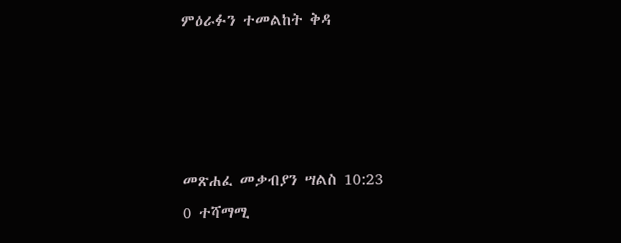ምዕራፉን ተመልከት ቅዳ




መጽሐፈ መቃብያን ሣልስ 10:23
0 ተሻማሚ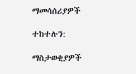ማመሳሰሪያዎች

ተከተሉን:

ማስታወቂያዎች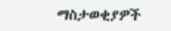ማስታወቂያዎች